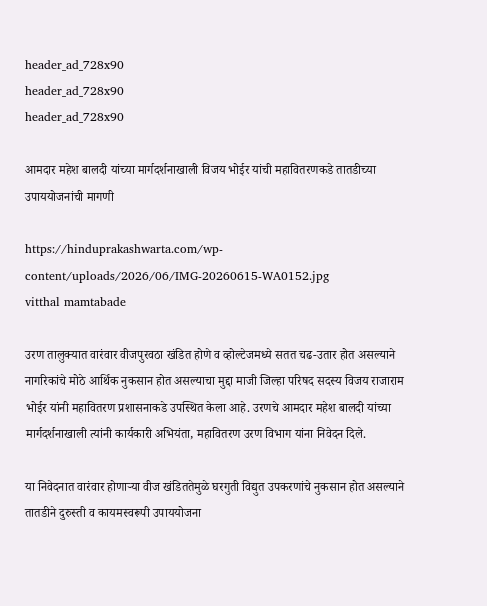header_ad_728x90
header_ad_728x90
header_ad_728x90

आमदार महेश बालदी यांच्या मार्गदर्शनाखाली विजय भोईर यांची महावितरणकडे तातडीच्या उपाययोजनांची मागणी

https://hinduprakashwarta.com/wp-content/uploads/2026/06/IMG-20260615-WA0152.jpg
vitthal mamtabade

उरण तालुक्यात वारंवार वीजपुरवठा खंडित होणे व व्होल्टेजमध्ये सतत चढ-उतार होत असल्याने नागरिकांचे मोठे आर्थिक नुकसान होत असल्याचा मुद्दा माजी जिल्हा परिषद सदस्य विजय राजाराम भोईर यांनी महावितरण प्रशासनाकडे उपस्थित केला आहे. उरणचे आमदार महेश बालदी यांच्या मार्गदर्शनाखाली त्यांनी कार्यकारी अभियंता, महावितरण उरण विभाग यांना निवेदन दिले.

या निवेदनात वारंवार होणाऱ्या वीज खंडिततेमुळे घरगुती विद्युत उपकरणांचे नुकसान होत असल्याने तातडीने दुरुस्ती व कायमस्वरूपी उपाययोजना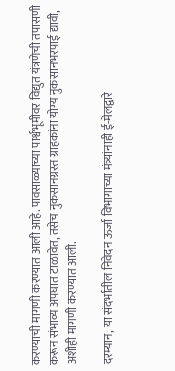करण्याची मागणी करण्यात आली आहे. पावसाळ्याच्या पार्श्वभूमीवर विद्युत यंत्रणेची तपासणी करून संभाव्य अपघात टाळावेत, तसेच नुकसानग्रस्त ग्राहकांना योग्य नुकसानभरपाई द्यावी, अशीही मागणी करण्यात आली.

दरम्यान, या संदर्भातील निवेदन ऊर्जा विभागाच्या मंत्र्यांनाही ई-मेलद्वारे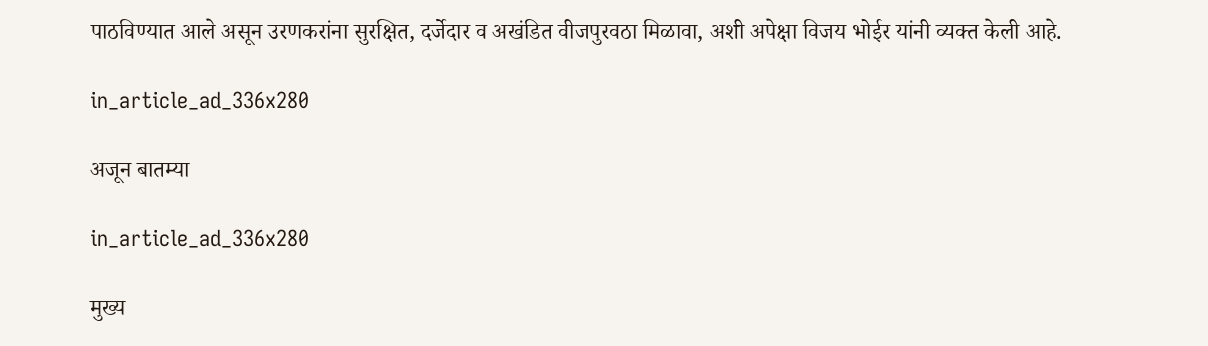पाठविण्यात आले असून उरणकरांना सुरक्षित, दर्जेदार व अखंडित वीजपुरवठा मिळावा, अशी अपेक्षा विजय भोईर यांनी व्यक्त केली आहे.

in_article_ad_336x280

अजून बातम्या

in_article_ad_336x280

मुख्य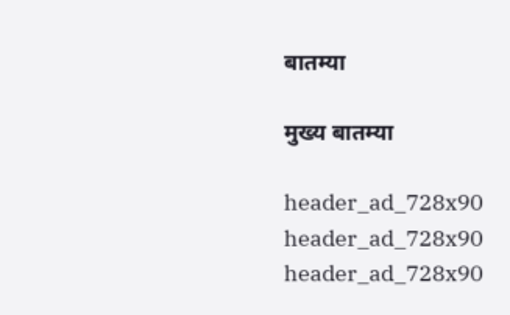बातम्या

मुख्य बातम्या

header_ad_728x90
header_ad_728x90
header_ad_728x90